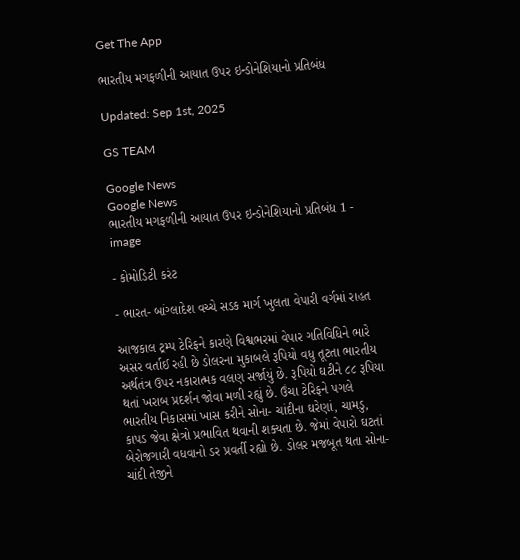Get The App

ભારતીય મગફળીની આયાત ઉપર ઇન્ડોનેશિયાનો પ્રતિબંધ

Updated: Sep 1st, 2025

GS TEAM

Google News
Google News
ભારતીય મગફળીની આયાત ઉપર ઇન્ડોનેશિયાનો પ્રતિબંધ 1 - image

- કોમોડિટી કરંટ

- ભારત- બાંગ્લાદેશ વચ્ચે સડક માર્ગ ખુલતા વેપારી વર્ગમાં રાહત

આજકાલ ટ્રમ્પ ટેરિફને કારણે વિશ્વભરમાં વેપાર ગતિવિધિને ભારે અસર વર્તાઈ રહી છે ડોલરના મુકાબલે રૂપિયો વધુ તૂટતા ભારતીય અર્થતંત્ર ઉપર નકારાત્મક વલણ સર્જાયું છે. રૂપિયો ઘટીને ૮૮ રૂપિયા થતાં ખરાબ પ્રદર્શન જોવા મળી રહ્યું છે. ઉંચા ટેરિફને પગલે ભારતીય નિકાસમાં ખાસ કરીને સોના- ચાંદીના ઘરેણાં, ચામડુ, કાપડ જેવા ક્ષેત્રો પ્રભાવિત થવાની શક્યતા છે. જેમાં વેપારો ઘટતાં બેરોજગારી વધવાનો ડર પ્રવર્તી રહ્યો છે. ડોલર મજબૂત થતા સોના- ચાંદી તેજીને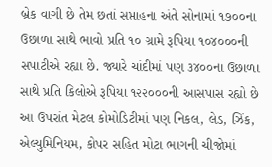બ્રેક વાગી છે તેમ છતાં સપ્તાહના અંતે સોનામાં ૧૭૦૦ના ઉછાળા સાથે ભાવો પ્રતિ ૧૦ ગ્રામે રૂપિયા ૧૦૪૦૦૦ની સપાટીએ રહ્યા છે. જ્યારે ચાંદીમાં પણ ૩૪૦૦ના ઉછાળા સાથે પ્રતિ કિલોએ રૂપિયા ૧૨૨૦૦૦ની આસપાસ રહ્યો છે આ ઉપરાંત મેટલ કોમોડિટીમાં પણ નિકલ, લેડ, ઝિંક, એલ્યુમિનિયમ, કોપર સહિત મોટા ભાગની ચીજોમાં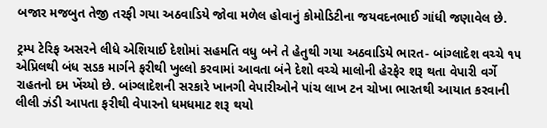બજાર મજબુત તેજી તરફી ગયા અઠવાડિયે જોવા મળેલ હોવાનું કોમોડિટીના જયવદનભાઈ ગાંધી જણાવેલ છે.

ટ્રમ્પ ટેરિફ અસરને લીધે એશિયાઈ દેશોમાં સહમતિ વધુ બને તે હેતુથી ગયા અઠવાડિયે ભારત- બાંગ્લાદેશ વચ્ચે ૧૫ એપ્રિલથી બંધ સડક માર્ગને ફરીથી ખુલ્લો કરવામાં આવતા બંને દેશો વચ્ચે માલોની હેરફેર શરૂ થતા વેપારી વર્ગે રાહતનો દમ ખેંચ્યો છે. બાંગ્લાદેશની સરકારે ખાનગી વેપારીઓને પાંચ લાખ ટન ચોખા ભારતથી આયાત કરવાની લીલી ઝંડી આપતા ફરીથી વેપારનો ધમધમાટ શરૂ થયો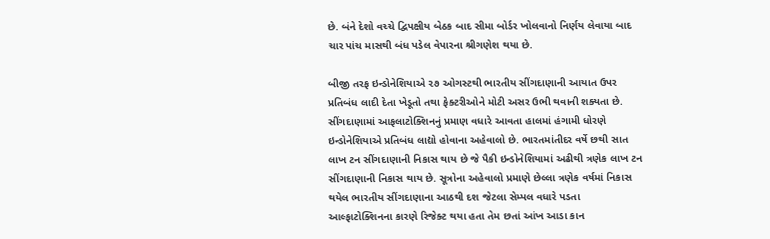છે. બંને દેશો વચ્ચે દ્વિપક્ષીય બેઠક બાદ સીમા બોર્ડર ખોલવાનો નિર્ણય લેવાયા બાદ ચાર પાંચ માસથી બંધ પડેલ વેપારના શ્રીગણેશ થયા છે.

બીજી તરફ ઇન્ડોનેશિયાએ ૨૭ ઓગસ્ટથી ભારતીય સીંગદાણાની આયાત ઉપર પ્રતિબંધ લાદી દેતા ખેડૂતો તથા ફેક્ટરીઓને મોટી અસર ઉભી થવાની શક્યતા છે. સીંગદાણામાં આફલાટોક્શિનનું પ્રમાણ વધારે આવતા હાલમાં હંગામી ધોરણે ઇન્ડોનેશિયાએ પ્રતિબંધ લાદ્યો હોવાના અહેવાલો છે. ભારતમાંતીદર વર્ષે છથી સાત લાખ ટન સીંગદાણાની નિકાસ થાય છે જે પૈકી ઇન્ડોનેશિયામાં અઢીથી ત્રણેક લાખ ટન સીંગદાણાની નિકાસ થાય છે. સૂત્રોના અહેવાલો પ્રમાણે છેલ્લા ત્રણેક વર્ષમાં નિકાસ થયેલ ભારતીય સીંગદાણાના આઠથી દશ જેટલા સેમ્પલ વધારે પડતા આલ્ફાટોક્શિનના કારણે રિજેક્ટ થયા હતા તેમ છતાં આંખ આડા કાન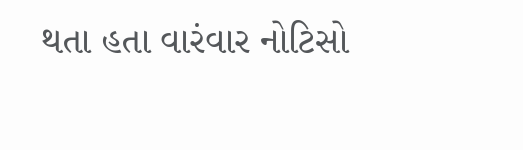થતા હતા વારંવાર નોટિસો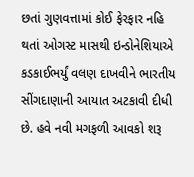છતાં ગુણવત્તામાં કોઈ ફેરફાર નહિ થતાં ઓગસ્ટ માસથી ઇન્ડોનેશિયાએ કડકાઈભર્યું વલણ દાખવીને ભારતીય સીંગદાણાની આયાત અટકાવી દીધી છે. હવે નવી મગફળી આવકો શરૂ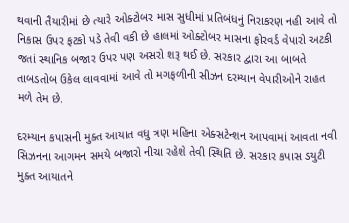થવાની તૈયારીમાં છે ત્યારે ઓક્ટોબર માસ સુધીમાં પ્રતિબંધનું નિરાકરણ નહી આવે તો નિકાસ ઉપર ફટકો પડે તેવી વકી છે હાલમાં ઓક્ટોબર માસના ફોરવર્ડ વેપારો અટકી જતાં સ્થાનિક બજાર ઉપર પણ અસરો શરૂ થઈ છે. સરકાર દ્વારા આ બાબતે તાબડતોબ ઉકેલ લાવવામાં આવે તો મગફળીની સીઝન દરમ્યાન વેપારીઓને રાહત મળે તેમ છે.

દરમ્યાન કપાસની મુક્ત આયાત વધુ ત્રણ મહિના એક્સટેન્શન આપવામાં આવતા નવી સિઝનના આગમન સમયે બજારો નીચા રહેશે તેવી સ્થિતિ છે. સરકાર કપાસ ડયુટી મુક્ત આયાતને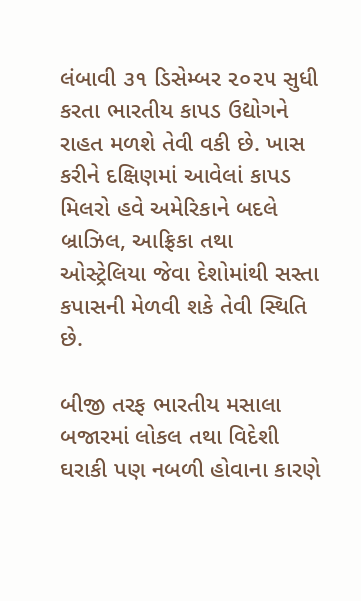લંબાવી ૩૧ ડિસેમ્બર ૨૦૨૫ સુધી કરતા ભારતીય કાપડ ઉદ્યોગને રાહત મળશે તેવી વકી છે. ખાસ કરીને દક્ષિણમાં આવેલાં કાપડ મિલરો હવે અમેરિકાને બદલે બ્રાઝિલ, આફ્રિકા તથા ઓસ્ટ્રેલિયા જેવા દેશોમાંથી સસ્તા કપાસની મેળવી શકે તેવી સ્થિતિ છે.

બીજી તરફ ભારતીય મસાલા બજારમાં લોકલ તથા વિદેશી ઘરાકી પણ નબળી હોવાના કારણે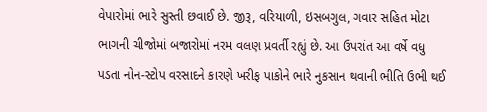વેપારોમાં ભારે સુસ્તી છવાઈ છે. જીરૂ, વરિયાળી, ઇસબગુલ, ગવાર સહિત મોટા ભાગની ચીજોમાં બજારોમાં નરમ વલણ પ્રવર્તી રહ્યું છે. આ ઉપરાંત આ વર્ષે વધુ પડતા નોન-સ્ટોપ વરસાદને કારણે ખરીફ પાકોને ભારે નુકસાન થવાની ભીતિ ઉભી થઈ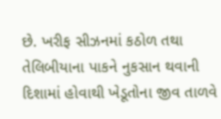છે. ખરીફ સીઝનમાં કઠોળ તથા તેલિબીયાના પાકને નુકસાન થવાની દિશામાં હોવાથી ખેડૂતોના જીવ તાળવે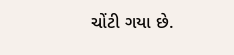ચોંટી ગયા છે.